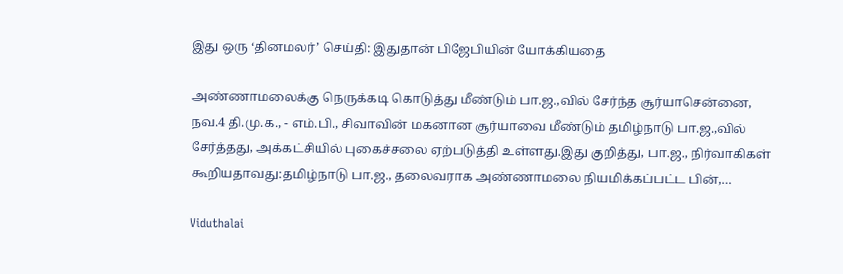இது ஒரு ‘தினமலர்’ செய்தி: இதுதான் பிஜேபியின் யோக்கியதை

அண்ணாமலைக்கு நெருக்கடி கொடுத்து மீண்டும் பா.ஜ.,வில் சேர்ந்த சூர்யாசென்னை, நவ.4 தி.மு.க., - எம்.பி., சிவாவின் மகனான சூர்யாவை மீண்டும் தமிழ்நாடு பா.ஜ.,வில் சேர்த்தது, அக்கட்சியில் புகைச்சலை ஏற்படுத்தி உள்ளது.இது குறித்து, பா.ஜ., நிர்வாகிகள் கூறியதாவது:தமிழ்நாடு பா.ஜ., தலைவராக அண்ணாமலை நியமிக்கப்பட்ட பின்,…

Viduthalai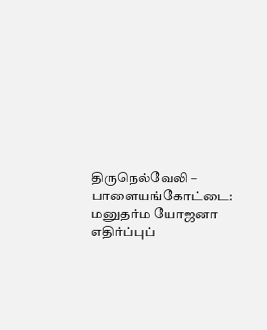திருநெல்வேலி – பாளையங்கோட்டை: மனுதர்ம யோஜனா எதிர்ப்புப்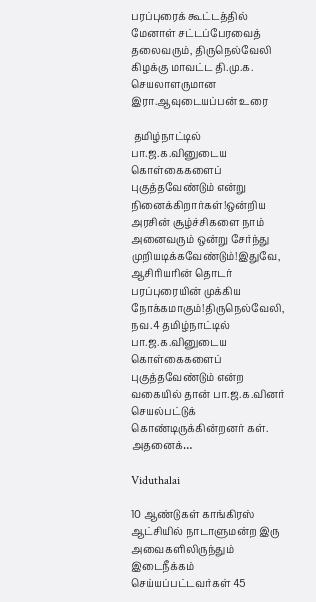பரப்புரைக் கூட்டத்தில் மேனாள் சட்டப்பேரவைத் தலைவரும், திருநெல்வேலி கிழக்கு மாவட்ட தி.மு.க. செயலாளருமான இரா.ஆவுடையப்பன் உரை

 தமிழ்நாட்டில் பா.ஜ.க.வினுடைய கொள்கைகளைப் புகுத்தவேண்டும் என்று நினைக்கிறார்கள்!ஒன்றிய அரசின் சூழ்ச்சிகளை நாம் அனைவரும் ஒன்று சேர்ந்து முறியடிக்கவேண்டும்!இதுவே, ஆசிரியரின் தொடர் பரப்புரையின் முக்கிய நோக்கமாகும்!திருநெல்வேலி, நவ.4 தமிழ்நாட்டில் பா.ஜ.க.வினுடைய கொள்கைகளைப் புகுத்தவேண்டும் என்ற வகையில் தான் பா.ஜ.க.வினர் செயல்பட்டுக் கொண்டிருக்கின்றனர் கள். அதனைக்…

Viduthalai

10 ஆண்டுகள் காங்கிரஸ் ஆட்சியில் நாடாளுமன்ற இரு அவைகளிலிருந்தும் இடைநீக்கம் செய்யப்பட்டவர்கள் 45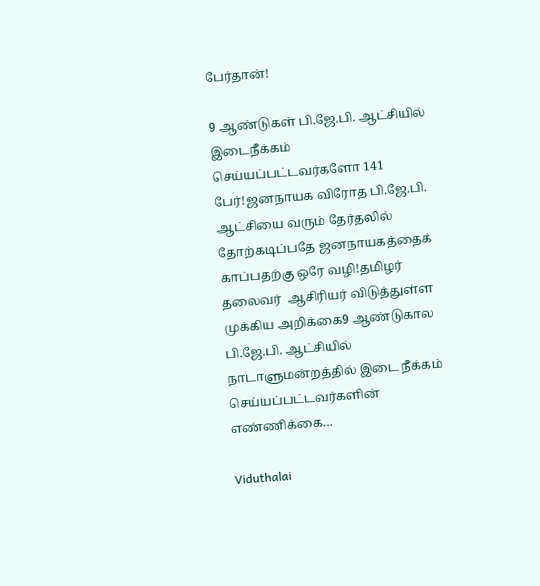பேர்தான்!

9 ஆண்டுகள் பி.ஜே.பி. ஆட்சியில் இடைநீக்கம் செய்யப்பட்டவர்களோ 141 பேர்!ஜனநாயக விரோத பி.ஜே.பி. ஆட்சியை வரும் தேர்தலில் தோற்கடிப்பதே ஜனநாயகத்தைக் காப்பதற்கு ஒரே வழி!தமிழர் தலைவர்  ஆசிரியர் விடுத்துள்ள முக்கிய அறிக்கை9 ஆண்டுகால பி.ஜே.பி. ஆட்சியில் நாடாளுமன்றத்தில் இடை நீக்கம் செய்யப்பட்டவர்களின் எண்ணிக்கை…

Viduthalai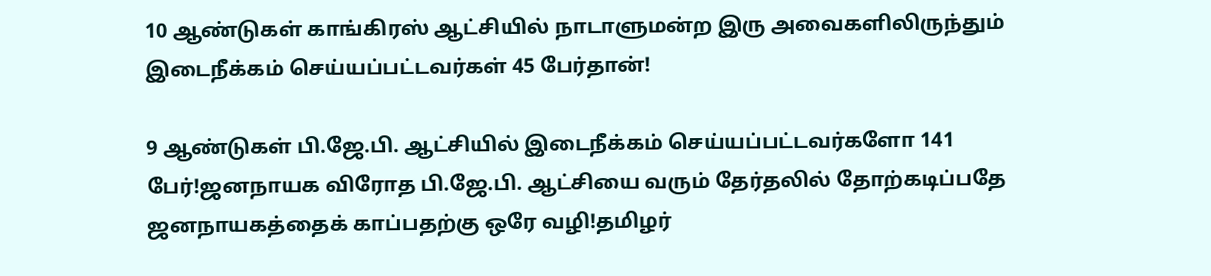10 ஆண்டுகள் காங்கிரஸ் ஆட்சியில் நாடாளுமன்ற இரு அவைகளிலிருந்தும் இடைநீக்கம் செய்யப்பட்டவர்கள் 45 பேர்தான்!

9 ஆண்டுகள் பி.ஜே.பி. ஆட்சியில் இடைநீக்கம் செய்யப்பட்டவர்களோ 141 பேர்!ஜனநாயக விரோத பி.ஜே.பி. ஆட்சியை வரும் தேர்தலில் தோற்கடிப்பதே ஜனநாயகத்தைக் காப்பதற்கு ஒரே வழி!தமிழர்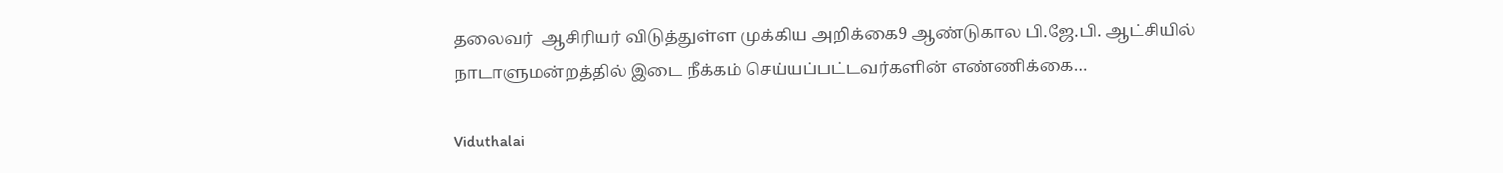தலைவர்  ஆசிரியர் விடுத்துள்ள முக்கிய அறிக்கை9 ஆண்டுகால பி.ஜே.பி. ஆட்சியில் நாடாளுமன்றத்தில் இடை நீக்கம் செய்யப்பட்டவர்களின் எண்ணிக்கை…

Viduthalai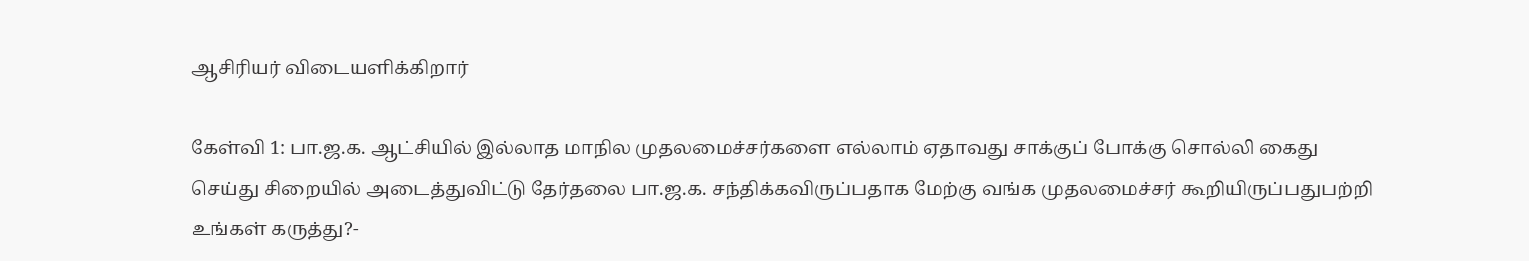ஆசிரியர் விடையளிக்கிறார்

கேள்வி 1: பா.ஜ.க. ஆட்சியில் இல்லாத மாநில முதலமைச்சர்களை எல்லாம் ஏதாவது சாக்குப் போக்கு சொல்லி கைது செய்து சிறையில் அடைத்துவிட்டு தேர்தலை பா.ஜ.க. சந்திக்கவிருப்பதாக மேற்கு வங்க முதலமைச்சர் கூறியிருப்பதுபற்றி உங்கள் கருத்து?-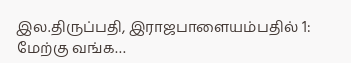இல.திருப்பதி, இராஜபாளையம்பதில் 1: மேற்கு வங்க…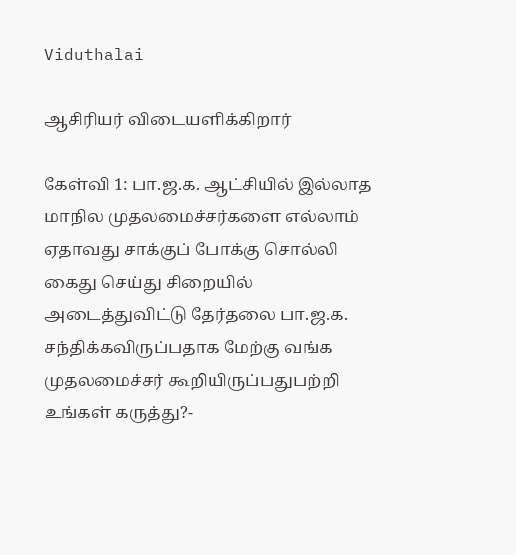Viduthalai

ஆசிரியர் விடையளிக்கிறார்

கேள்வி 1: பா.ஜ.க. ஆட்சியில் இல்லாத மாநில முதலமைச்சர்களை எல்லாம் ஏதாவது சாக்குப் போக்கு சொல்லி கைது செய்து சிறையில் அடைத்துவிட்டு தேர்தலை பா.ஜ.க. சந்திக்கவிருப்பதாக மேற்கு வங்க முதலமைச்சர் கூறியிருப்பதுபற்றி உங்கள் கருத்து?-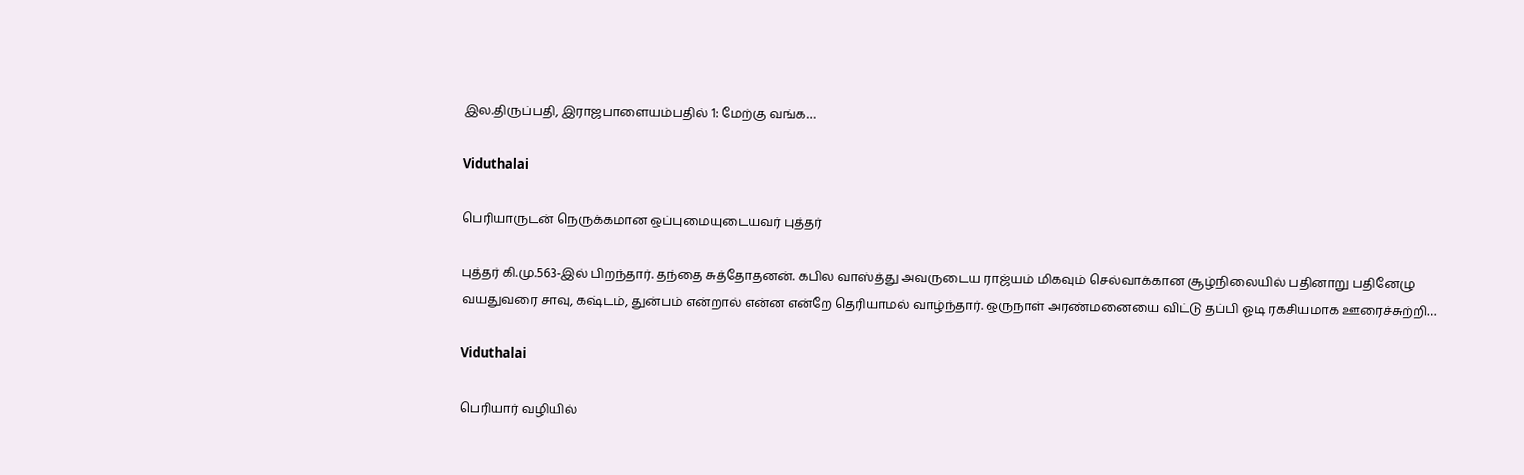இல.திருப்பதி, இராஜபாளையம்பதில் 1: மேற்கு வங்க…

Viduthalai

பெரியாருடன் நெருக்கமான ஒப்புமையுடையவர் புத்தர்

புத்தர் கி.மு.563-இல் பிறந்தார். தந்தை சுத்தோதனன். கபில வாஸ்த்து அவருடைய ராஜ்யம் மிகவும் செல்வாக்கான சூழ்நிலையில் பதினாறு பதினேழு வயதுவரை சாவு, கஷ்டம், துன்பம் என்றால் என்ன என்றே தெரியாமல் வாழ்ந்தார். ஒருநாள் அரண்மனையை விட்டு தப்பி ஓடி ரகசியமாக ஊரைச்சுற்றி…

Viduthalai

பெரியார் வழியில்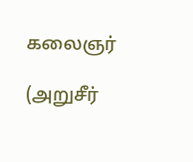கலைஞர்

(அறுசீர்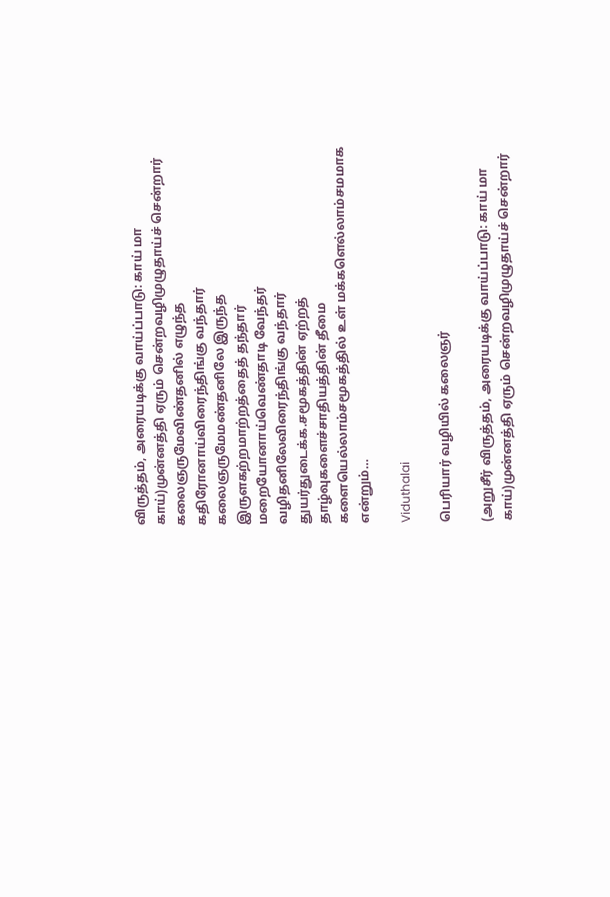விருத்தம், அரையடிக்கு வாய்ப்பாடு: காய் மா காய்)முன்னத்தி ஏரும் சென்றவழிமுழுதாய்ச் சென்றார் கலைஞருமேவிண்தனில் எழுந்த கதிரோனாய்விரைந்திங்கு வந்தார் கலைஞருமேமண்தனிலே இருந்த இருளகற்றமாற்றத்தைத் தந்தார் மறையோனாய்வெண்தாடி வேந்தர் வழிதனிலேவிரைந்திங்கு வந்தார் துயர்துடைக்க.சமூகத்தின் ஏற்றத் தாழ்வுகளைச்சாதியத்தின் தீமை களையெல்லாம்சமூகத்தில் உள் மக்களெல்லாம்சமமாக என்றும்…

Viduthalai

பெரியார் வழியில் கலைஞர்

(அறுசீர் விருத்தம், அரையடிக்கு வாய்ப்பாடு: காய் மா காய்)முன்னத்தி ஏரும் சென்றவழிமுழுதாய்ச் சென்றார்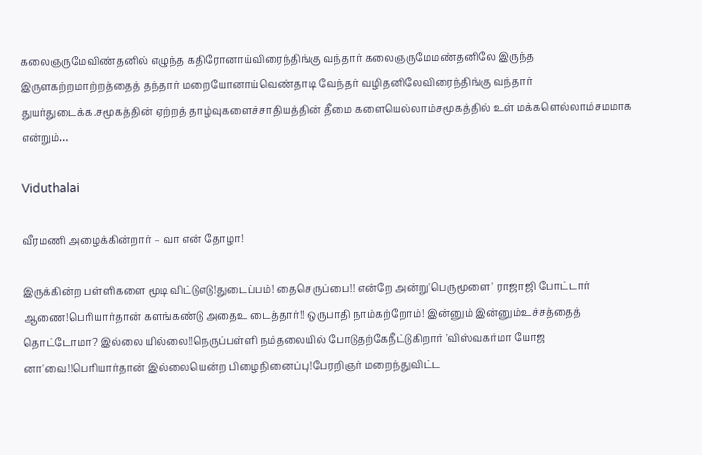கலைஞருமேவிண்தனில் எழுந்த கதிரோனாய்விரைந்திங்கு வந்தார் கலைஞருமேமண்தனிலே இருந்த இருளகற்றமாற்றத்தைத் தந்தார் மறையோனாய்வெண்தாடி வேந்தர் வழிதனிலேவிரைந்திங்கு வந்தார் துயர்துடைக்க.சமூகத்தின் ஏற்றத் தாழ்வுகளைச்சாதியத்தின் தீமை களையெல்லாம்சமூகத்தில் உள் மக்களெல்லாம்சமமாக என்றும்…

Viduthalai

வீரமணி அழைக்கின்றார் – வா என் தோழா!

இருக்கின்ற பள்ளிகளை மூடி விட்டுஎடு!துடைப்பம்! தைசெருப்பை!! என்றே அன்று'பெருமூளை' ராஜாஜி போட்டார் ஆணை!பெரியார்தான் களங்கண்டு அதைஉ டைத்தார்!! ஒருபாதி நாம்கற்றோம்! இன்னும் இன்னும்உச்சத்தைத் தொட்டோமா? இல்லை யில்லை!!நெருப்பள்ளி நம்தலையில் போடுதற்கேநீட்டுகிறார் 'விஸ்வகர்மா யோஜ னா'வை!!பெரியார்தான் இல்லையென்ற பிழைநினைப்பு!பேரறிஞர் மறைந்துவிட்ட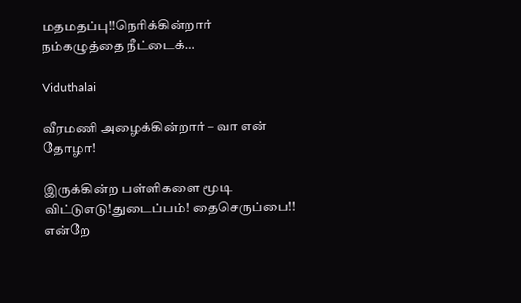மதமதப்பு!!நெரிக்கின்றார் நம்கழுத்தை நீட்டைக்…

Viduthalai

வீரமணி அழைக்கின்றார் – வா என் தோழா!

இருக்கின்ற பள்ளிகளை மூடி விட்டுஎடு!துடைப்பம்! தைசெருப்பை!! என்றே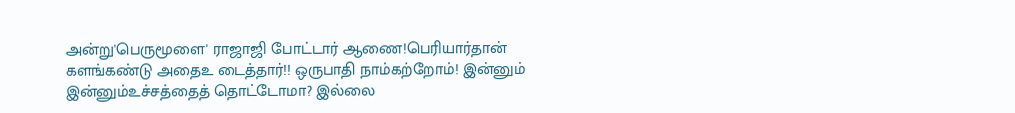அன்று'பெருமூளை' ராஜாஜி போட்டார் ஆணை!பெரியார்தான் களங்கண்டு அதைஉ டைத்தார்!! ஒருபாதி நாம்கற்றோம்! இன்னும் இன்னும்உச்சத்தைத் தொட்டோமா? இல்லை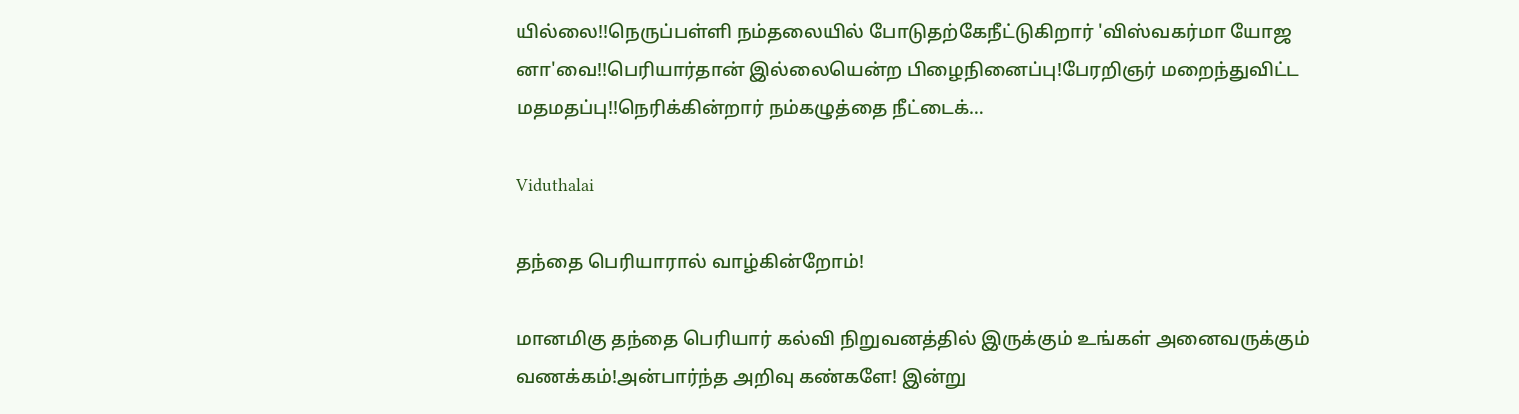யில்லை!!நெருப்பள்ளி நம்தலையில் போடுதற்கேநீட்டுகிறார் 'விஸ்வகர்மா யோஜ னா'வை!!பெரியார்தான் இல்லையென்ற பிழைநினைப்பு!பேரறிஞர் மறைந்துவிட்ட மதமதப்பு!!நெரிக்கின்றார் நம்கழுத்தை நீட்டைக்…

Viduthalai

தந்தை பெரியாரால் வாழ்கின்றோம்!

மானமிகு தந்தை பெரியார் கல்வி நிறுவனத்தில் இருக்கும் உங்கள் அனைவருக்கும் வணக்கம்!அன்பார்ந்த அறிவு கண்களே! இன்று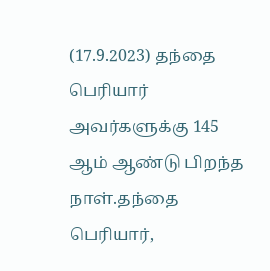(17.9.2023) தந்தை பெரியார் அவர்களுக்கு 145 ஆம் ஆண்டு பிறந்த நாள்.தந்தை பெரியார்,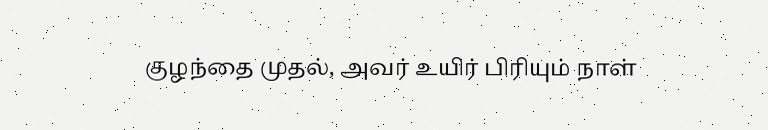குழந்தை முதல், அவர் உயிர் பிரியும் நாள்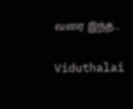வரை இந்த…

Viduthalai